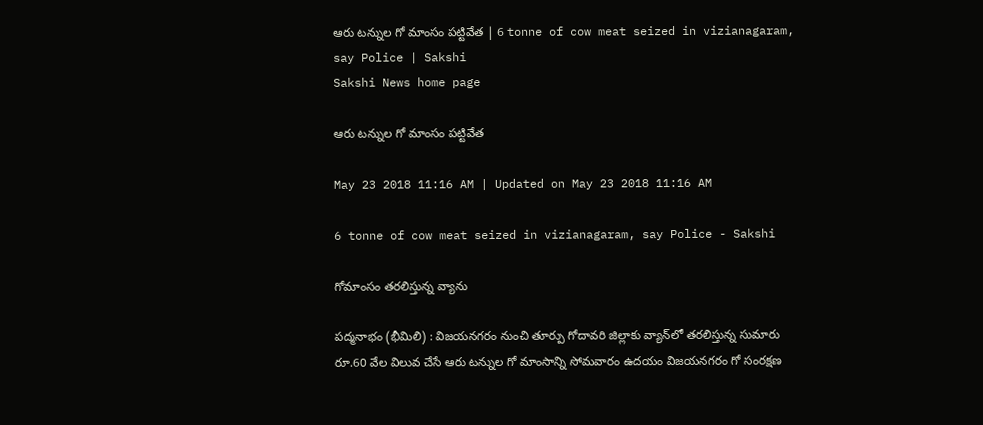ఆరు టన్నుల గో మాంసం పట్టివేత | 6 tonne of cow meat seized in vizianagaram, say Police | Sakshi
Sakshi News home page

ఆరు టన్నుల గో మాంసం పట్టివేత

May 23 2018 11:16 AM | Updated on May 23 2018 11:16 AM

6 tonne of cow meat seized in vizianagaram, say Police - Sakshi

గోమాంసం తరలిస్తున్న వ్యాను

పద్మనాభం (భీమిలి) : విజయనగరం నుంచి తూర్పు గోదావరి జిల్లాకు వ్యాన్‌లో తరలిస్తున్న సుమారు రూ.60 వేల విలువ చేసే ఆరు టన్నుల గో మాంసాన్ని సోమవారం ఉదయం విజయనగరం గో సంరక్షణ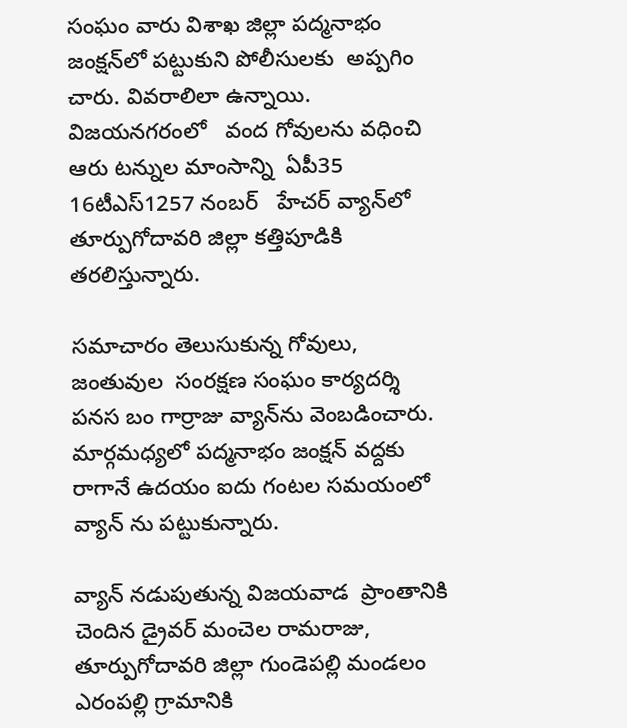సంఘం వారు విశాఖ జిల్లా పద్మనాభం జంక్షన్‌లో పట్టుకుని పోలీసులకు  అప్పగిం చారు. వివరాలిలా ఉన్నాయి. విజయనగరంలో   వంద గోవులను వధించి ఆరు టన్నుల మాంసాన్ని  ఏపీ35 16టీఎస్‌1257 నంబర్‌   హేచర్‌ వ్యాన్‌లో తూర్పుగోదావరి జిల్లా కత్తిపూడికి తరలిస్తున్నారు.

సమాచారం తెలుసుకున్న గోవులు, జంతువుల  సంరక్షణ సంఘం కార్యదర్శి పనస బం గార్రాజు వ్యాన్‌ను వెంబడించారు. మార్గమధ్యలో పద్మనాభం జంక్షన్‌ వద్దకు రాగానే ఉదయం ఐదు గంటల సమయంలో వ్యాన్‌ ను పట్టుకున్నారు.

వ్యాన్‌ నడుపుతున్న విజయవాడ  ప్రాంతానికి చెందిన డ్రైవర్‌ మంచెల రామరాజు, తూర్పుగోదావరి జిల్లా గుండెపల్లి మండలం ఎరంపల్లి గ్రామానికి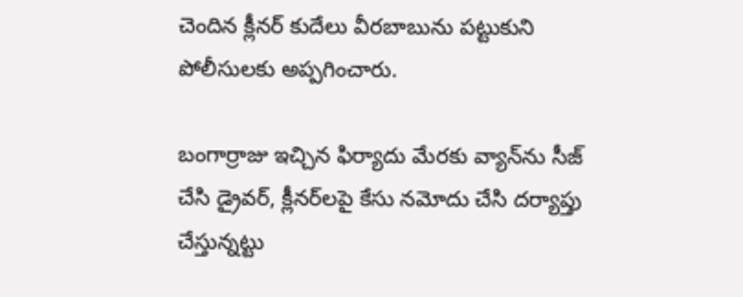చెందిన క్లీనర్‌ కుదేలు వీరబాబును పట్టుకుని పోలీసులకు అప్పగించారు.

బంగార్రాజు ఇచ్చిన ఫిర్యాదు మేరకు వ్యాన్‌ను సీజ్‌ చేసి డ్రైవర్, క్లీనర్‌లపై కేసు నమోదు చేసి దర్యాప్తు చేస్తున్నట్టు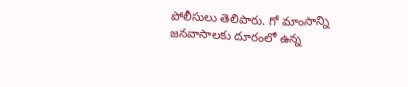పోలీసులు తెలిపారు. గో మాంసాన్ని జనవాసాలకు దూరంలో ఉన్న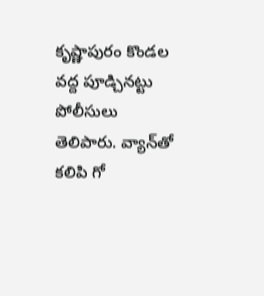కృష్ణాపురం కొండల వద్ద పూడ్చినట్టు పోలీసులు తెలిపారు. వ్యాన్‌తో కలిపి గో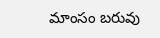మాంసం బరువు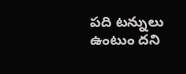పది టన్నులు  ఉంటుం దని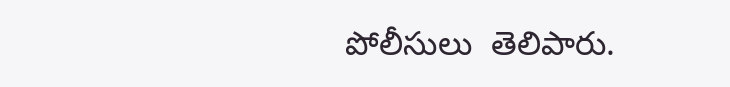పోలీసులు  తెలిపారు.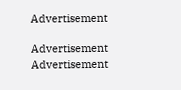Advertisement

Advertisement
Advertisement